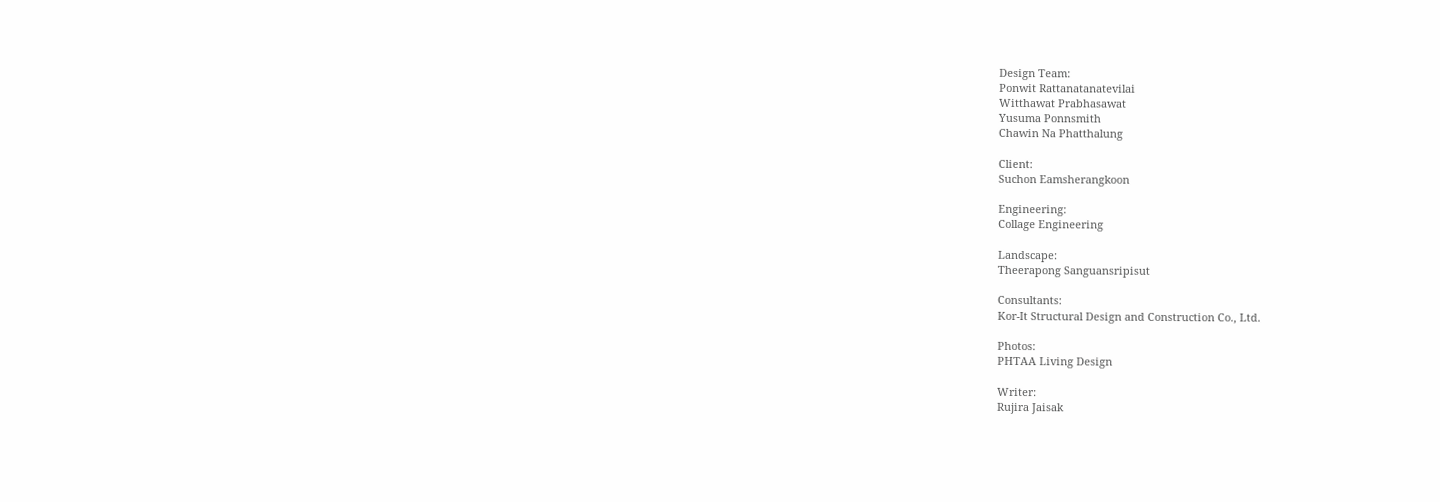Design Team:
Ponwit Rattanatanatevilai
Witthawat Prabhasawat
Yusuma Ponnsmith
Chawin Na Phatthalung

Client:
Suchon Eamsherangkoon

Engineering:
Collage Engineering

Landscape:
Theerapong Sanguansripisut

Consultants:
Kor-It Structural Design and Construction Co., Ltd.

Photos:
PHTAA Living Design

Writer:
Rujira Jaisak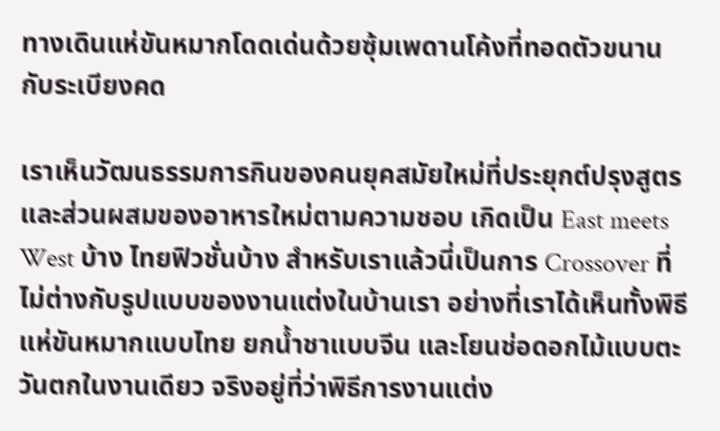ทางเดินแห่ขันหมากโดดเด่นด้วยซุ้มเพดานโค้งที่ทอดตัวขนานกับระเบียงคด

เราเห็นวัฒนธรรมการกินของคนยุคสมัยใหม่ที่ประยุกต์ปรุงสูตรและส่วนผสมของอาหารใหม่ตามความชอบ เกิดเป็น East meets West บ้าง ไทยฟิวชั่นบ้าง สำหรับเราแล้วนี่เป็นการ Crossover ที่ไม่ต่างกับรูปแบบของงานแต่งในบ้านเรา อย่างที่เราได้เห็นทั้งพิธีแห่ขันหมากแบบไทย ยกน้ำชาแบบจีน และโยนช่อดอกไม้แบบตะวันตกในงานเดียว จริงอยู่ที่ว่าพิธีการงานแต่ง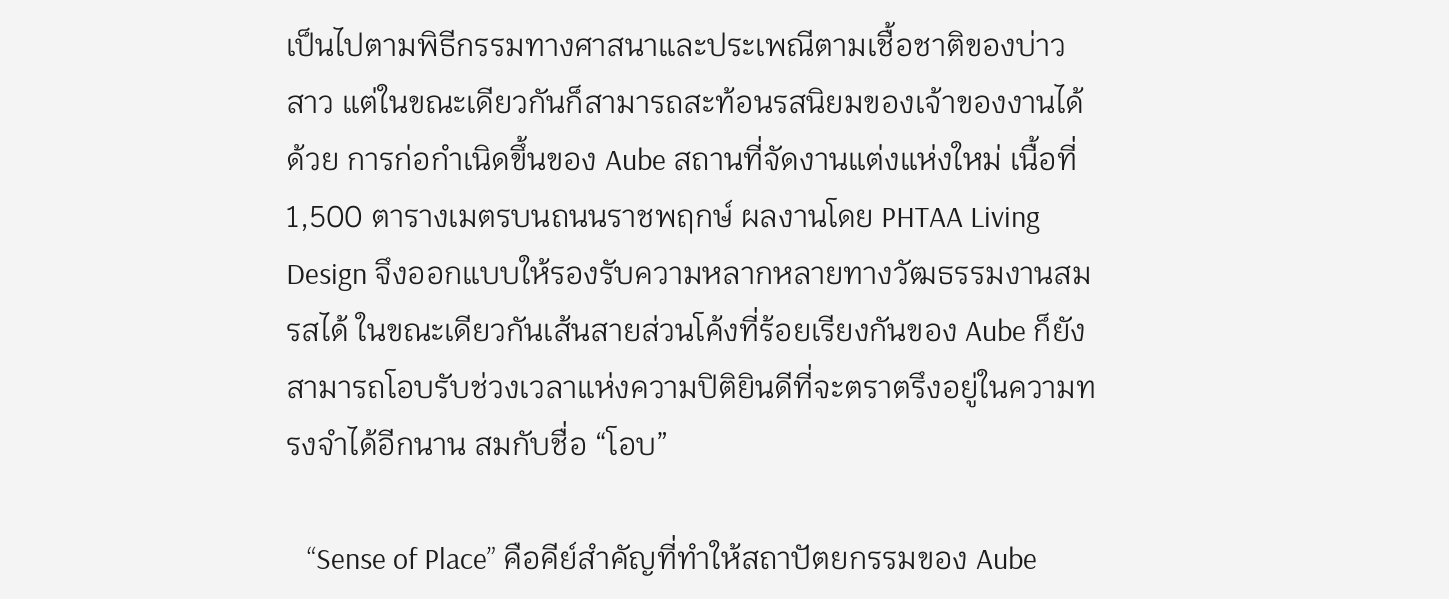เป็นไปตามพิธีกรรมทางศาสนาและประเพณีตามเชื้อชาติของบ่าวสาว แต่ในขณะเดียวกันก็สามารถสะท้อนรสนิยมของเจ้าของงานได้ด้วย การก่อกำเนิดขึ้นของ Aube สถานที่จัดงานแต่งแห่งใหม่ เนื้อที่ 1,500 ตารางเมตรบนถนนราชพฤกษ์ ผลงานโดย PHTAA Living Design จึงออกแบบให้รองรับความหลากหลายทางวัฒธรรมงานสมรสได้ ในขณะเดียวกันเส้นสายส่วนโค้งที่ร้อยเรียงกันของ Aube ก็ยังสามารถโอบรับช่วงเวลาแห่งความปิติยินดีที่จะตราตรึงอยู่ในความทรงจำได้อีกนาน สมกับชื่อ “โอบ”

   “Sense of Place” คือคีย์สำคัญที่ทำให้สถาปัตยกรรมของ Aube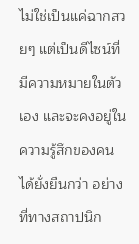ไม่ใช่เป็นแค่ฉากสวยๆ แต่เป็นดีไซน์ที่มีความหมายในตัวเอง และจะคงอยู่ในความรู้สึกของคนได้ยั่งยืนกว่า อย่างที่ทางสถาปนิก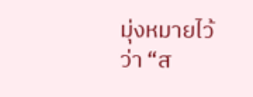มุ่งหมายไว้ว่า “ส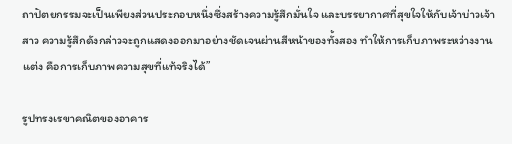ถาปัตยกรรมจะเป็นเพียงส่วนประกอบหนึ่งซึ่งสร้างความรู้สึกมั่นใจ และบรรยากาศที่สุขใจให้กับเจ้าบ่าวเจ้าสาว ความรู้สึกดังกล่าวจะถูกแสดงออกมาอย่างชัดเจนผ่านสีหน้าของทั้งสอง ทำให้การเก็บภาพระหว่างงานแต่ง คือการเก็บภาพความสุขที่แท้จริงได้”

รูปทรงเรขาคณิตของอาคาร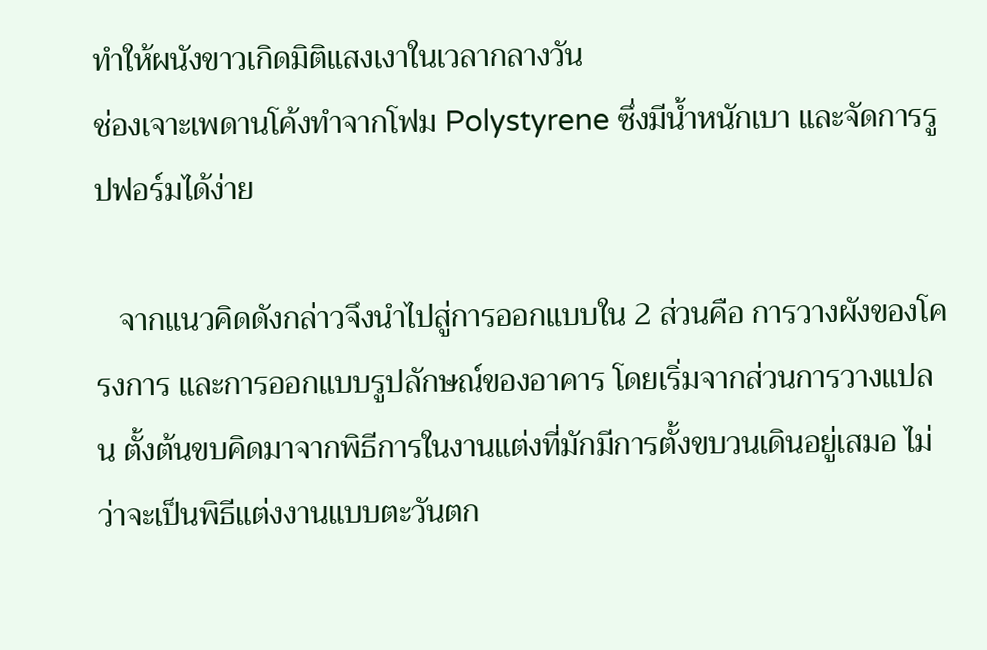ทำให้ผนังขาวเกิดมิติแสงเงาในเวลากลางวัน
ช่องเจาะเพดานโค้งทำจากโฟม Polystyrene ซึ่งมีน้ำหนักเบา และจัดการรูปฟอร์มได้ง่าย

   จากแนวคิดดังกล่าวจึงนำไปสู่การออกแบบใน 2 ส่วนคือ การวางผังของโครงการ และการออกแบบรูปลักษณ์ของอาคาร โดยเริ่มจากส่วนการวางแปลน ตั้งต้นขบคิดมาจากพิธีการในงานแต่งที่มักมีการตั้งขบวนเดินอยู่เสมอ ไม่ว่าจะเป็นพิธีแต่งงานแบบตะวันตก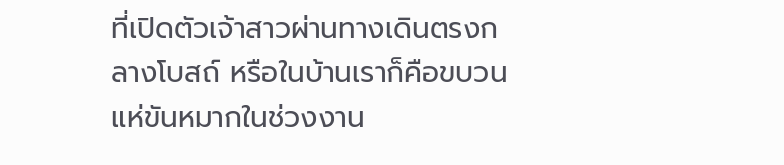ที่เปิดตัวเจ้าสาวผ่านทางเดินตรงกลางโบสถ์ หรือในบ้านเราก็คือขบวนแห่ขันหมากในช่วงงาน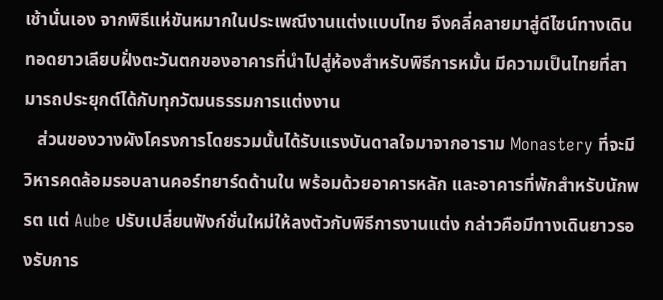เช้านั่นเอง จากพิธีแห่ขันหมากในประเพณีงานแต่งแบบไทย จึงคลี่คลายมาสู่ดีไซน์ทางเดินทอดยาวเลียบฝั่งตะวันตกของอาคารที่นำไปสู่ห้องสำหรับพิธีการหมั้น มีความเป็นไทยที่สามารถประยุกต์ได้กับทุกวัฒนธรรมการแต่งงาน
   ส่วนของวางผังโครงการโดยรวมนั้นได้รับแรงบันดาลใจมาจากอาราม Monastery ที่จะมีวิหารคดล้อมรอบลานคอร์ทยาร์ดด้านใน พร้อมด้วยอาคารหลัก และอาคารที่พักสำหรับนักพรต แต่ Aube ปรับเปลี่ยนฟังก์ชั่นใหม่ให้ลงตัวกับพิธีการงานแต่ง กล่าวคือมีทางเดินยาวรองรับการ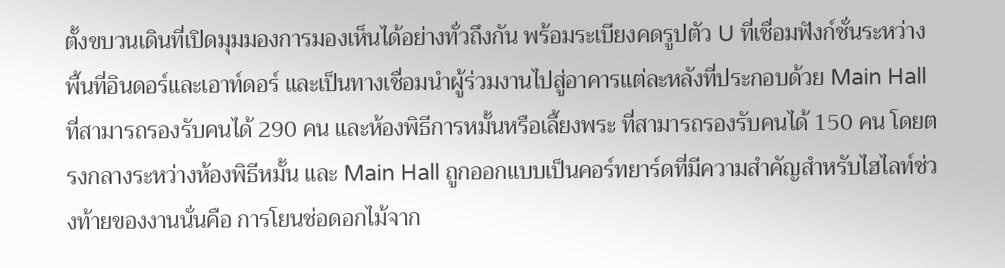ตั้งขบวนเดินที่เปิดมุมมองการมองเห็นได้อย่างทั่วถึงกัน พร้อมระเบียงคดรูปตัว U ที่เชื่อมฟังก์ชั่นระหว่างพื้นที่อินดอร์และเอาท์ดอร์ และเป็นทางเชื่อมนำผู้ร่วมงานไปสู่อาคารแต่ละหลังที่ประกอบด้วย Main Hall ที่สามารถรองรับคนได้ 290 คน และห้องพิธีการหมั้นหรือเลี้ยงพระ ที่สามารถรองรับคนได้ 150 คน โดยตรงกลางระหว่างห้องพิธีหมั้น และ Main Hall ถูกออกแบบเป็นคอร์ทยาร์ดที่มีความสำคัญสำหรับไฮไลท์ช่วงท้ายของงานนั่นคือ การโยนช่อดอกไม้จาก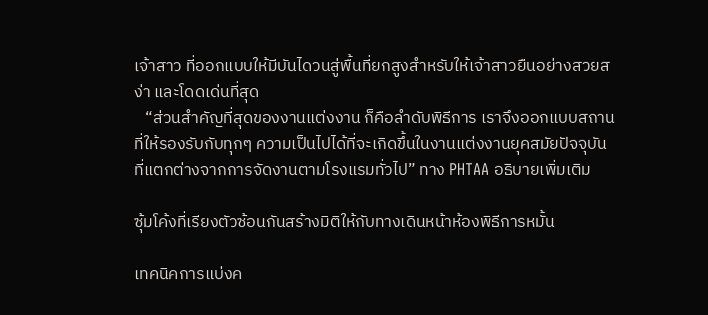เจ้าสาว ที่ออกแบบให้มีบันไดวนสู่พื้นที่ยกสูงสำหรับให้เจ้าสาวยืนอย่างสวยสง่า และโดดเด่นที่สุด
   “ส่วนสำคัญที่สุดของงานแต่งงาน ก็คือลำดับพิธีการ เราจึงออกแบบสถานที่ให้รองรับกับทุกๆ ความเป็นไปได้ที่จะเกิดขึ้นในงานแต่งงานยุคสมัยปัจจุบัน ที่แตกต่างจากการจัดงานตามโรงแรมทั่วไป” ทาง PHTAA อธิบายเพิ่มเติม

ซุ้มโค้งที่เรียงตัวซ้อนกันสร้างมิติให้กับทางเดินหน้าห้องพิธีการหมั้น

เทคนิคการแบ่งค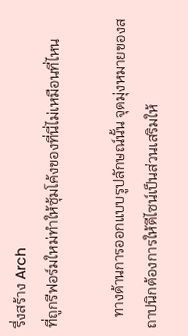รึ่งสร้าง Arch
ที่ถูกรีฟอร์มใหม่ทำให้ซุ้มโค้งของที่นี่ไม่เหมือนที่ไหน

   ทางด้านการออกแบบรูปลักษณ์นั้น จุดมุ่งหมายของสถาปนิกต้องการให้ดีไซน์เป็นส่วนเสริมให้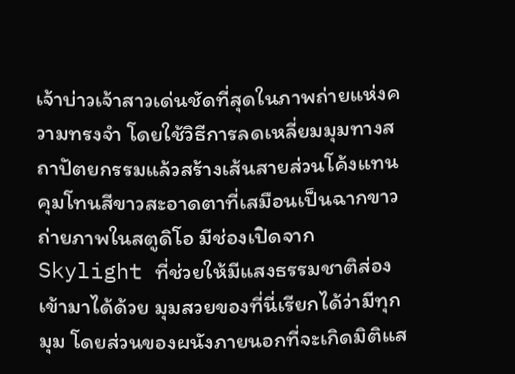เจ้าบ่าวเจ้าสาวเด่นชัดที่สุดในภาพถ่ายแห่งความทรงจำ โดยใช้วิธีการลดเหลี่ยมมุมทางสถาปัตยกรรมแล้วสร้างเส้นสายส่วนโค้งแทน คุมโทนสีขาวสะอาดตาที่เสมือนเป็นฉากขาวถ่ายภาพในสตูดิโอ มีช่องเปิดจาก Skylight ที่ช่วยให้มีแสงธรรมชาติส่องเข้ามาได้ด้วย มุมสวยของที่นี่เรียกได้ว่ามีทุกมุม โดยส่วนของผนังภายนอกที่จะเกิดมิติแส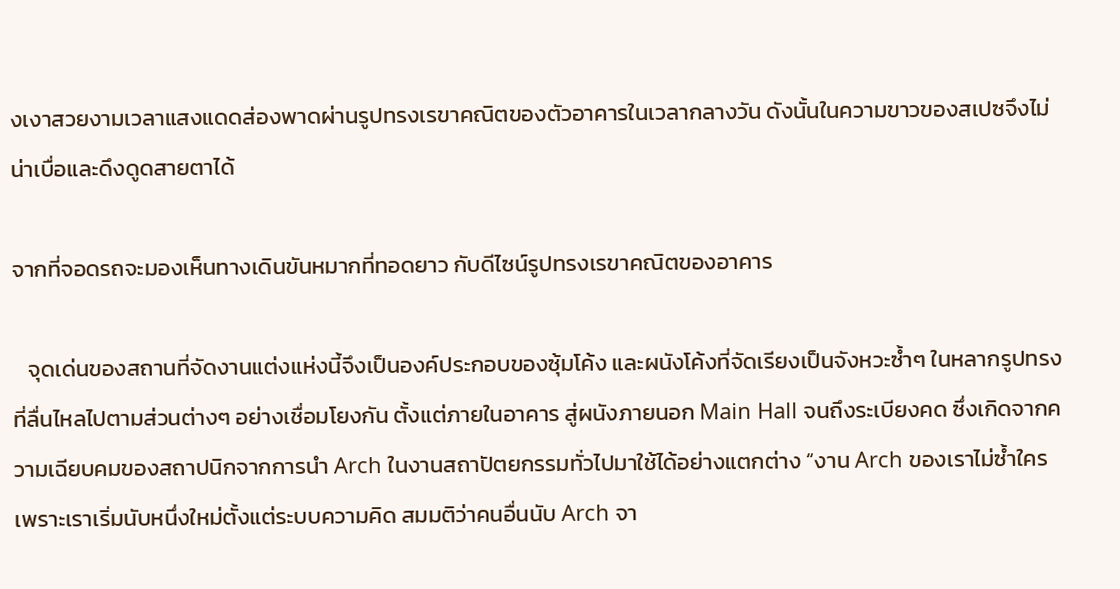งเงาสวยงามเวลาแสงแดดส่องพาดผ่านรูปทรงเรขาคณิตของตัวอาคารในเวลากลางวัน ดังนั้นในความขาวของสเปซจึงไม่น่าเบื่อและดึงดูดสายตาได้

จากที่จอดรถจะมองเห็นทางเดินขันหมากที่ทอดยาว กับดีไซน์รูปทรงเรขาคณิตของอาคาร

   จุดเด่นของสถานที่จัดงานแต่งแห่งนี้จึงเป็นองค์ประกอบของซุ้มโค้ง และผนังโค้งที่จัดเรียงเป็นจังหวะซ้ำๆ ในหลากรูปทรงที่ลื่นไหลไปตามส่วนต่างๆ อย่างเชื่อมโยงกัน ตั้งแต่ภายในอาคาร สู่ผนังภายนอก Main Hall จนถึงระเบียงคด ซึ่งเกิดจากความเฉียบคมของสถาปนิกจากการนำ Arch ในงานสถาปัตยกรรมทั่วไปมาใช้ได้อย่างแตกต่าง “งาน Arch ของเราไม่ซ้ำใคร เพราะเราเริ่มนับหนึ่งใหม่ตั้งแต่ระบบความคิด สมมติว่าคนอื่นนับ Arch จา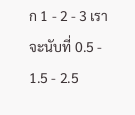ก 1 - 2 - 3 เราจะนับที่ 0.5 - 1.5 - 2.5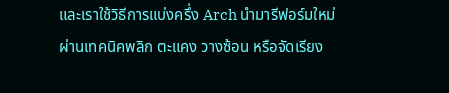และเราใช้วิธีการแบ่งครึ่ง Arch นำมารีฟอร์มใหม่ผ่านเทคนิคพลิก ตะแคง วางซ้อน หรือจัดเรียง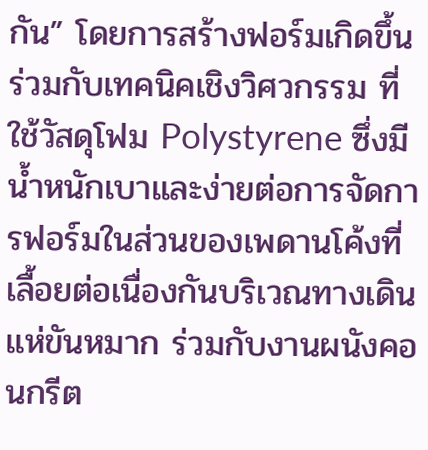กัน” โดยการสร้างฟอร์มเกิดขึ้นร่วมกับเทคนิคเชิงวิศวกรรม ที่ใช้วัสดุโฟม Polystyrene ซึ่งมีน้ำหนักเบาและง่ายต่อการจัดการฟอร์มในส่วนของเพดานโค้งที่เลื้อยต่อเนื่องกันบริเวณทางเดินแห่ขันหมาก ร่วมกับงานผนังคอนกรีต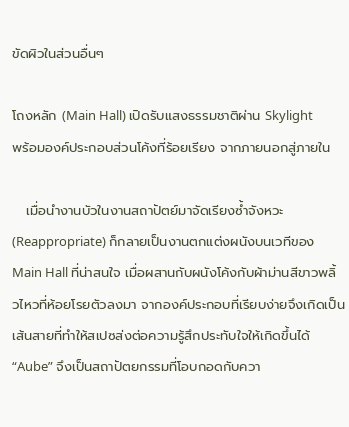ขัดผิวในส่วนอื่นๆ

โถงหลัก (Main Hall) เปิดรับแสงธรรมชาติผ่าน Skylight
พร้อมองค์ประกอบส่วนโค้งที่ร้อยเรียง จากภายนอกสู่ภายใน

   เมื่อนำงานบัวในงานสถาปัตย์มาจัดเรียงซ้ำจังหวะ (Reappropriate) ก็กลายเป็นงานตกแต่งผนังบนเวทีของ Main Hall ที่น่าสนใจ เมื่อผสานกับผนังโค้งกับผ้าม่านสีขาวพลิ้วไหวที่ห้อยโรยตัวลงมา จากองค์ประกอบที่เรียบง่ายจึงเกิดเป็นเส้นสายที่ทำให้สเปซส่งต่อความรู้สึกประทับใจให้เกิดขึ้นได้ “Aube” จึงเป็นสถาปัตยกรรมที่โอบกอดกับควา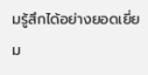มรู้สึกได้อย่างยอดเยี่ยม